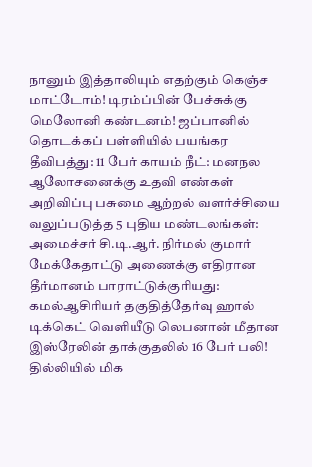நானும் இத்தாலியும் எதற்கும் கெஞ்ச மாட்டோம்! டிரம்ப்பின் பேச்சுக்கு மெலோனி கண்டனம்! ஜப்பானில் தொடக்கப் பள்ளியில் பயங்கர தீவிபத்து: 11 பேர் காயம் நீட்: மனநல ஆலோசனைக்கு உதவி எண்கள் அறிவிப்பு பசுமை ஆற்றல் வளர்ச்சியை வலுப்படுத்த 5 புதிய மண்டலங்கள்: அமைச்சர் சி.டி.ஆர். நிர்மல் குமார் மேக்கேதாட்டு அணைக்கு எதிரான தீர்மானம் பாராட்டுக்குரியது: கமல்ஆசிரியர் தகுதித்தேர்வு ஹால் டிக்கெட் வெளியீடு லெபனான் மீதான இஸ்ரேலின் தாக்குதலில் 16 பேர் பலி! தில்லியில் மிக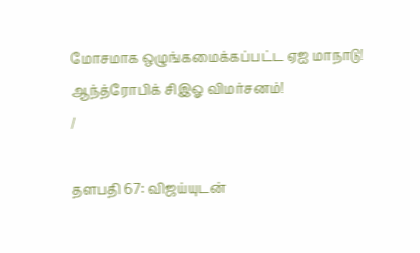மோசமாக ஒழுங்கமைக்கப்பட்ட ஏஐ மாநாடு! ஆந்த்ரோபிக் சிஇஓ விமர்சனம்!
/

தளபதி 67: விஜய்யுடன்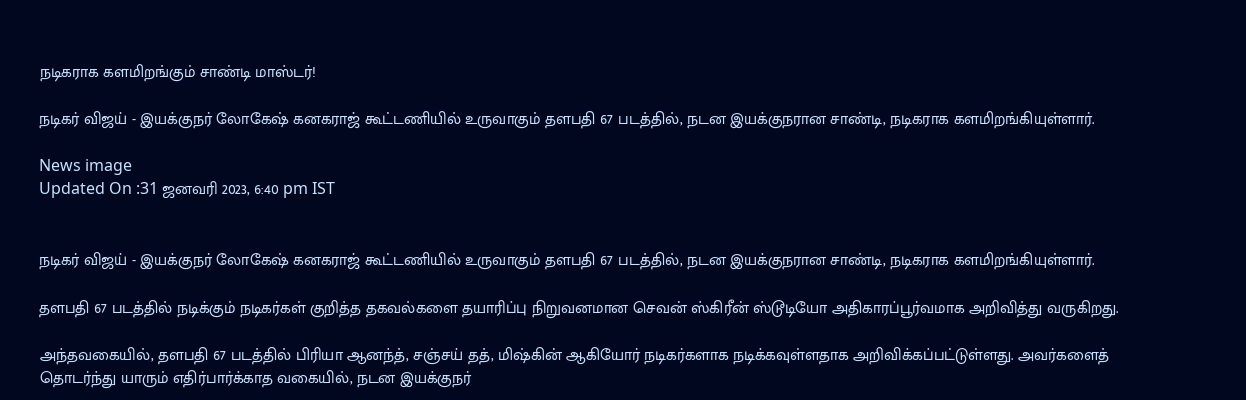நடிகராக களமிறங்கும் சாண்டி மாஸ்டர்!

நடிகர் விஜய் - இயக்குநர் லோகேஷ் கனகராஜ் கூட்டணியில் உருவாகும் தளபதி 67 படத்தில், நடன இயக்குநரான சாண்டி, நடிகராக களமிறங்கியுள்ளார்.

News image
Updated On :31 ஜனவரி 2023, 6:40 pm IST


நடிகர் விஜய் - இயக்குநர் லோகேஷ் கனகராஜ் கூட்டணியில் உருவாகும் தளபதி 67 படத்தில், நடன இயக்குநரான சாண்டி, நடிகராக களமிறங்கியுள்ளார்.

தளபதி 67 படத்தில் நடிக்கும் நடிகர்கள் குறித்த தகவல்களை தயாரிப்பு நிறுவனமான செவன் ஸ்கிரீன் ஸ்டூடியோ அதிகாரப்பூர்வமாக அறிவித்து வருகிறது.

அந்தவகையில், தளபதி 67 படத்தில் பிரியா ஆனந்த், சஞ்சய் தத், மிஷ்கின் ஆகியோர் நடிகர்களாக நடிக்கவுள்ளதாக அறிவிக்கப்பட்டுள்ளது. அவர்களைத் தொடர்ந்து யாரும் எதிர்பார்க்காத வகையில், நடன இயக்குநர்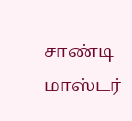சாண்டி மாஸ்டர்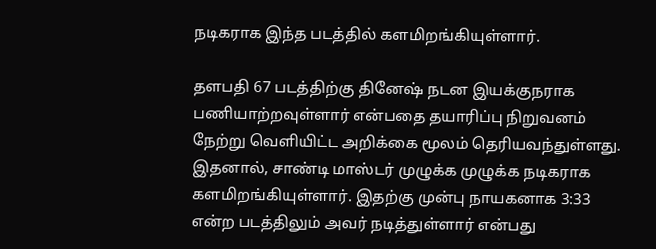நடிகராக இந்த படத்தில் களமிறங்கியுள்ளார்.

தளபதி 67 படத்திற்கு தினேஷ் நடன இயக்குநராக பணியாற்றவுள்ளார் என்பதை தயாரிப்பு நிறுவனம் நேற்று வெளியிட்ட அறிக்கை மூலம் தெரியவந்துள்ளது. இதனால், சாண்டி மாஸ்டர் முழுக்க முழுக்க நடிகராக களமிறங்கியுள்ளார். இதற்கு முன்பு நாயகனாக 3:33 என்ற படத்திலும் அவர் நடித்துள்ளார் என்பது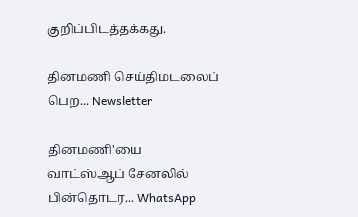குறிப்பிடத்தக்கது.

தினமணி செய்திமடலைப் பெற... Newsletter

தினமணி'யை வாட்ஸ்ஆப் சேனலில் பின்தொடர... WhatsApp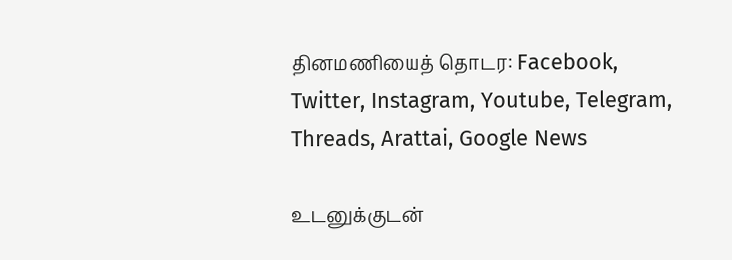தினமணியைத் தொடர: Facebook, Twitter, Instagram, Youtube, Telegram, Threads, Arattai, Google News

உடனுக்குடன்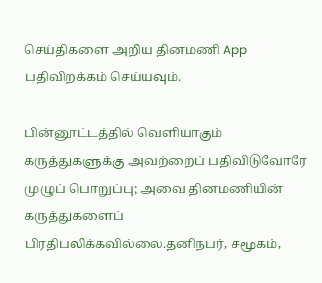செய்திகளை அறிய தினமணி App பதிவிறக்கம் செய்யவும்.

பின்னூட்டத்தில் வெளியாகும் கருத்துகளுக்கு அவற்றைப் பதிவிடுவோரே முழுப் பொறுப்பு; அவை தினமணியின் கருத்துகளைப் பிரதிபலிக்கவில்லை.தனிநபர், சமூகம்,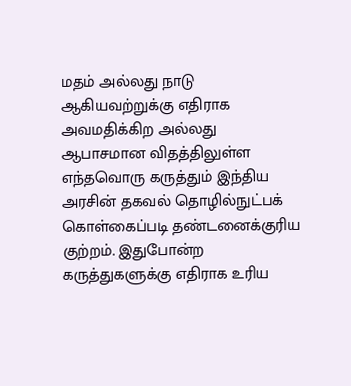மதம் அல்லது நாடு ஆகியவற்றுக்கு எதிராக அவமதிக்கிற அல்லது ஆபாசமான விதத்திலுள்ள எந்தவொரு கருத்தும் இந்திய அரசின் தகவல் தொழில்நுட்பக் கொள்கைப்படி தண்டனைக்குரிய குற்றம். இதுபோன்ற கருத்துகளுக்கு எதிராக உரிய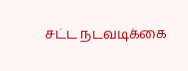சட்ட நடவடிக்கை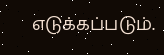எடுக்கப்படும்.